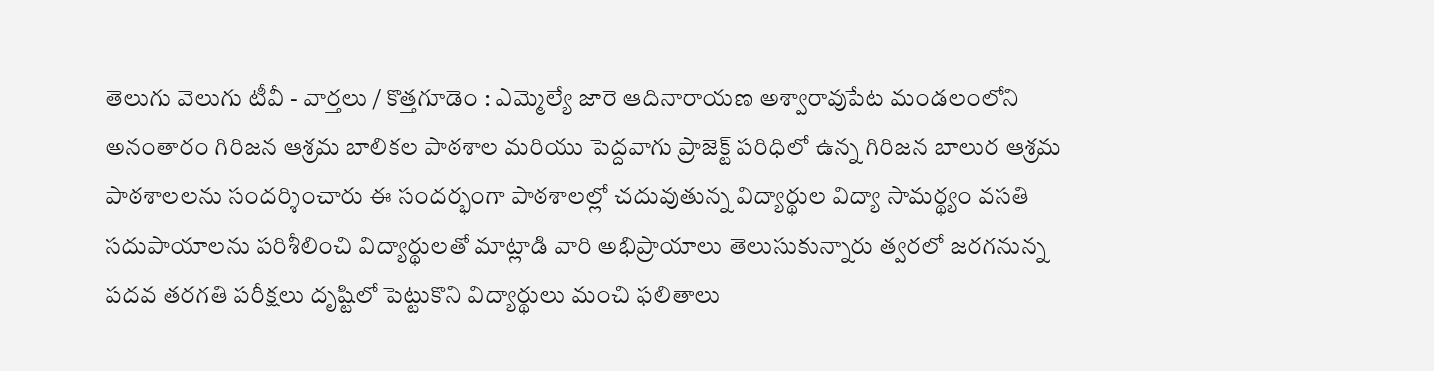తెలుగు వెలుగు టీవీ - వార్తలు / కొత్తగూడెం : ఎమ్మెల్యే జారె ఆదినారాయణ అశ్వారావుపేట మండలంలోని అనంతారం గిరిజన ఆశ్రమ బాలికల పాఠశాల మరియు పెద్దవాగు ప్రాజెక్ట్ పరిధిలో ఉన్న గిరిజన బాలుర ఆశ్రమ పాఠశాలలను సందర్శించారు ఈ సందర్భంగా పాఠశాలల్లో చదువుతున్న విద్యార్థుల విద్యా సామర్థ్యం వసతి సదుపాయాలను పరిశీలించి విద్యార్థులతో మాట్లాడి వారి అభిప్రాయాలు తెలుసుకున్నారు త్వరలో జరగనున్న పదవ తరగతి పరీక్షలు దృష్టిలో పెట్టుకొని విద్యార్థులు మంచి ఫలితాలు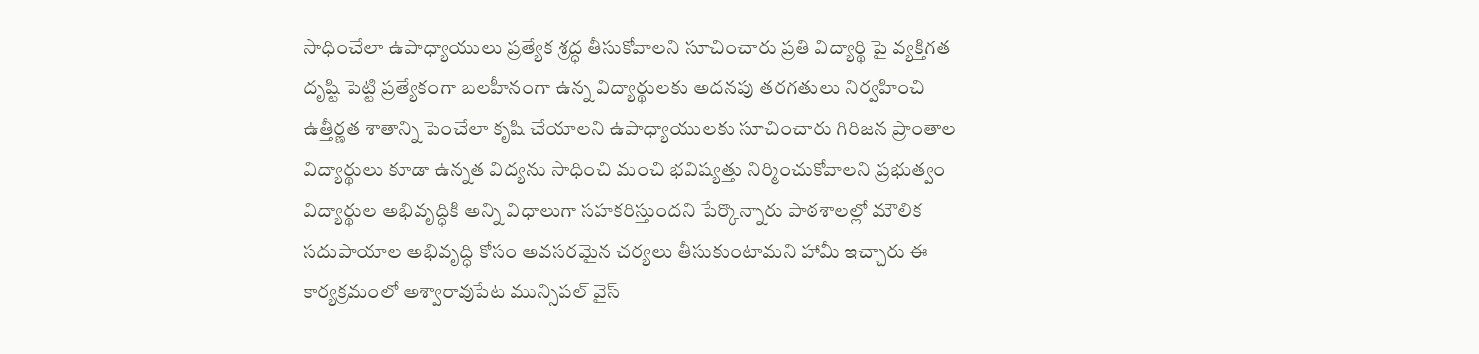సాధించేలా ఉపాధ్యాయులు ప్రత్యేక శ్రద్ధ తీసుకోవాలని సూచించారు ప్రతి విద్యార్థి పై వ్యక్తిగత దృష్టి పెట్టి ప్రత్యేకంగా బలహీనంగా ఉన్న విద్యార్థులకు అదనపు తరగతులు నిర్వహించి ఉత్తీర్ణత శాతాన్ని పెంచేలా కృషి చేయాలని ఉపాధ్యాయులకు సూచించారు గిరిజన ప్రాంతాల విద్యార్థులు కూడా ఉన్నత విద్యను సాధించి మంచి భవిష్యత్తు నిర్మించుకోవాలని ప్రభుత్వం విద్యార్థుల అభివృద్ధికి అన్ని విధాలుగా సహకరిస్తుందని పేర్కొన్నారు పాఠశాలల్లో మౌలిక సదుపాయాల అభివృద్ధి కోసం అవసరమైన చర్యలు తీసుకుంటామని హామీ ఇచ్చారు ఈ కార్యక్రమంలో అశ్వారావుపేట మున్సిపల్ వైస్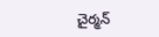చైర్మన్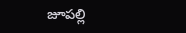జూపల్లి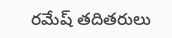రమేష్ తదితరులు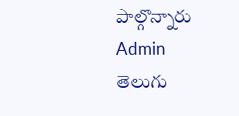పాల్గొన్నారు
Admin
తెలుగు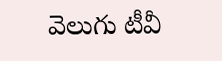వెలుగు టీవీ